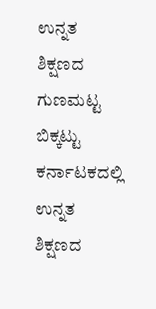ಉನ್ನತ ಶಿಕ್ಷಣದ ಗುಣಮಟ್ಟ ಬಿಕ್ಕಟ್ಟು ಕರ್ನಾಟಕದಲ್ಲಿ ಉನ್ನತ ಶಿಕ್ಷಣದ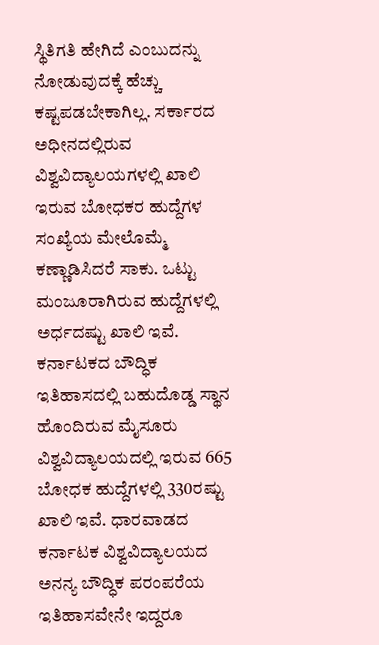ಸ್ಥಿತಿಗತಿ ಹೇಗಿದೆ ಎಂಬುದನ್ನು ನೋಡುವುದಕ್ಕೆ ಹೆಚ್ಚು ಕಷ್ಟಪಡಬೇಕಾಗಿಲ್ಲ. ಸರ್ಕಾರದ ಅಧೀನದಲ್ಲಿರುವ ವಿಶ್ವವಿದ್ಯಾಲಯಗಳಲ್ಲಿ ಖಾಲಿ ಇರುವ ಬೋಧಕರ ಹುದ್ದೆಗಳ ಸಂಖ್ಯೆಯ ಮೇಲೊಮ್ಮೆ ಕಣ್ಣಾಡಿಸಿದರೆ ಸಾಕು. ಒಟ್ಟು ಮಂಜೂರಾಗಿರುವ ಹುದ್ದೆಗಳಲ್ಲಿ ಅರ್ಧದಷ್ಟು ಖಾಲಿ ಇವೆ. ಕರ್ನಾಟಕದ ಬೌದ್ಧಿಕ ಇತಿಹಾಸದಲ್ಲಿ ಬಹುದೊಡ್ಡ ಸ್ಥಾನ ಹೊಂದಿರುವ ಮೈಸೂರು ವಿಶ್ವವಿದ್ಯಾಲಯದಲ್ಲಿ ಇರುವ 665 ಬೋಧಕ ಹುದ್ದೆಗಳಲ್ಲಿ 330ರಷ್ಟು ಖಾಲಿ ಇವೆ. ಧಾರವಾಡದ ಕರ್ನಾಟಕ ವಿಶ್ವವಿದ್ಯಾಲಯದ ಅನನ್ಯ ಬೌದ್ಧಿಕ ಪರಂಪರೆಯ ಇತಿಹಾಸವೇನೇ ಇದ್ದರೂ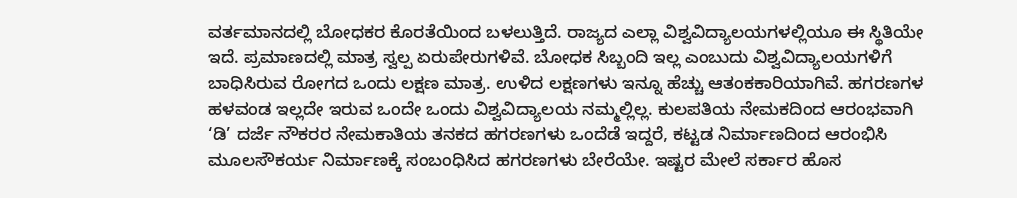ವರ್ತಮಾನದಲ್ಲಿ ಬೋಧಕರ ಕೊರತೆಯಿಂದ ಬಳಲುತ್ತಿದೆ. ರಾಜ್ಯದ ಎಲ್ಲಾ ವಿಶ್ವವಿದ್ಯಾಲಯಗಳಲ್ಲಿಯೂ ಈ ಸ್ಥಿತಿಯೇ ಇದೆ. ಪ್ರಮಾಣದಲ್ಲಿ ಮಾತ್ರ ಸ್ವಲ್ಪ ಏರುಪೇರುಗಳಿವೆ. ಬೋಧಕ ಸಿಬ್ಬಂದಿ ಇಲ್ಲ ಎಂಬುದು ವಿಶ್ವವಿದ್ಯಾಲಯಗಳಿಗೆ ಬಾಧಿಸಿರುವ ರೋಗದ ಒಂದು ಲಕ್ಷಣ ಮಾತ್ರ. ಉಳಿದ ಲಕ್ಷಣಗಳು ಇನ್ನೂ ಹೆಚ್ಚು ಆತಂಕಕಾರಿಯಾಗಿವೆ. ಹಗರಣಗಳ ಹಳವಂಡ ಇಲ್ಲದೇ ಇರುವ ಒಂದೇ ಒಂದು ವಿಶ್ವವಿದ್ಯಾಲಯ ನಮ್ಮಲ್ಲಿಲ್ಲ. ಕುಲಪತಿಯ ನೇಮಕದಿಂದ ಆರಂಭವಾಗಿ ‘ಡಿ’ ದರ್ಜೆ ನೌಕರರ ನೇಮಕಾತಿಯ ತನಕದ ಹಗರಣಗಳು ಒಂದೆಡೆ ಇದ್ದರೆ, ಕಟ್ಟಡ ನಿರ್ಮಾಣದಿಂದ ಆರಂಭಿಸಿ ಮೂಲಸೌಕರ್ಯ ನಿರ್ಮಾಣಕ್ಕೆ ಸಂಬಂಧಿಸಿದ ಹಗರಣಗಳು ಬೇರೆಯೇ. ಇಷ್ಟರ ಮೇಲೆ ಸರ್ಕಾರ ಹೊಸ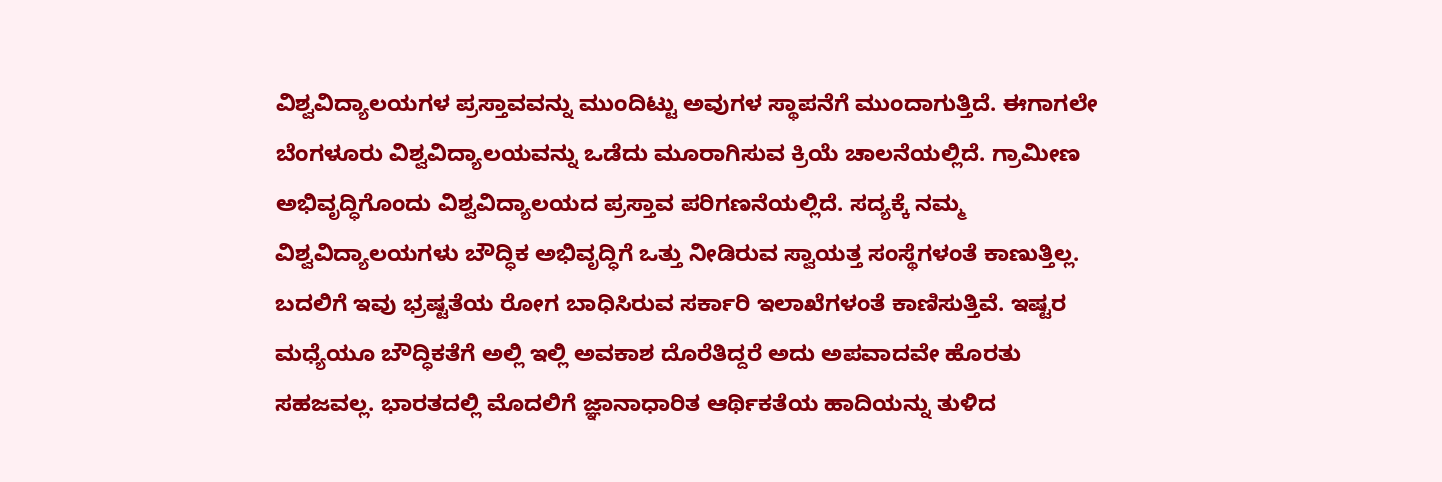ವಿಶ್ವವಿದ್ಯಾಲಯಗಳ ಪ್ರಸ್ತಾವವನ್ನು ಮುಂದಿಟ್ಟು ಅವುಗಳ ಸ್ಥಾಪನೆಗೆ ಮುಂದಾಗುತ್ತಿದೆ. ಈಗಾಗಲೇ ಬೆಂಗಳೂರು ವಿಶ್ವವಿದ್ಯಾಲಯವನ್ನು ಒಡೆದು ಮೂರಾಗಿಸುವ ಕ್ರಿಯೆ ಚಾಲನೆಯಲ್ಲಿದೆ. ಗ್ರಾಮೀಣ ಅಭಿವೃದ್ಧಿಗೊಂದು ವಿಶ್ವವಿದ್ಯಾಲಯದ ಪ್ರಸ್ತಾವ ಪರಿಗಣನೆಯಲ್ಲಿದೆ. ಸದ್ಯಕ್ಕೆ ನಮ್ಮ ವಿಶ್ವವಿದ್ಯಾಲಯಗಳು ಬೌದ್ಧಿಕ ಅಭಿವೃದ್ಧಿಗೆ ಒತ್ತು ನೀಡಿರುವ ಸ್ವಾಯತ್ತ ಸಂಸ್ಥೆಗಳಂತೆ ಕಾಣುತ್ತಿಲ್ಲ. ಬದಲಿಗೆ ಇವು ಭ್ರಷ್ಟತೆಯ ರೋಗ ಬಾಧಿಸಿರುವ ಸರ್ಕಾರಿ ಇಲಾಖೆಗಳಂತೆ ಕಾಣಿಸುತ್ತಿವೆ. ಇಷ್ಟರ ಮಧ್ಯೆಯೂ ಬೌದ್ಧಿಕತೆಗೆ ಅಲ್ಲಿ ಇಲ್ಲಿ ಅವಕಾಶ ದೊರೆತಿದ್ದರೆ ಅದು ಅಪವಾದವೇ ಹೊರತು ಸಹಜವಲ್ಲ. ಭಾರತದಲ್ಲಿ ಮೊದಲಿಗೆ ಜ್ಞಾನಾಧಾರಿತ ಆರ್ಥಿಕತೆಯ ಹಾದಿಯನ್ನು ತುಳಿದ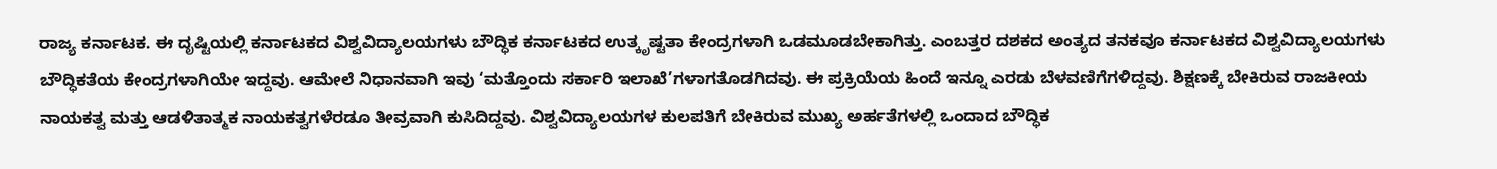ರಾಜ್ಯ ಕರ್ನಾಟಕ. ಈ ದೃಷ್ಟಿಯಲ್ಲಿ ಕರ್ನಾಟಕದ ವಿಶ್ವವಿದ್ಯಾಲಯಗಳು ಬೌದ್ಧಿಕ ಕರ್ನಾಟಕದ ಉತ್ಕೃಷ್ಟತಾ ಕೇಂದ್ರಗಳಾಗಿ ಒಡಮೂಡಬೇಕಾಗಿತ್ತು. ಎಂಬತ್ತರ ದಶಕದ ಅಂತ್ಯದ ತನಕವೂ ಕರ್ನಾಟಕದ ವಿಶ್ವವಿದ್ಯಾಲಯಗಳು ಬೌದ್ಧಿಕತೆಯ ಕೇಂದ್ರಗಳಾಗಿಯೇ ಇದ್ದವು. ಆಮೇಲೆ ನಿಧಾನವಾಗಿ ಇವು ‘ಮತ್ತೊಂದು ಸರ್ಕಾರಿ ಇಲಾಖೆ’ಗಳಾಗತೊಡಗಿದವು. ಈ ಪ್ರಕ್ರಿಯೆಯ ಹಿಂದೆ ಇನ್ನೂ ಎರಡು ಬೆಳವಣಿಗೆಗಳಿದ್ದವು. ಶಿಕ್ಷಣಕ್ಕೆ ಬೇಕಿರುವ ರಾಜಕೀಯ ನಾಯಕತ್ವ ಮತ್ತು ಆಡಳಿತಾತ್ಮಕ ನಾಯಕತ್ವಗಳೆರಡೂ ತೀವ್ರವಾಗಿ ಕುಸಿದಿದ್ದವು. ವಿಶ್ವವಿದ್ಯಾಲಯಗಳ ಕುಲಪತಿಗೆ ಬೇಕಿರುವ ಮುಖ್ಯ ಅರ್ಹತೆಗಳಲ್ಲಿ ಒಂದಾದ ಬೌದ್ಧಿಕ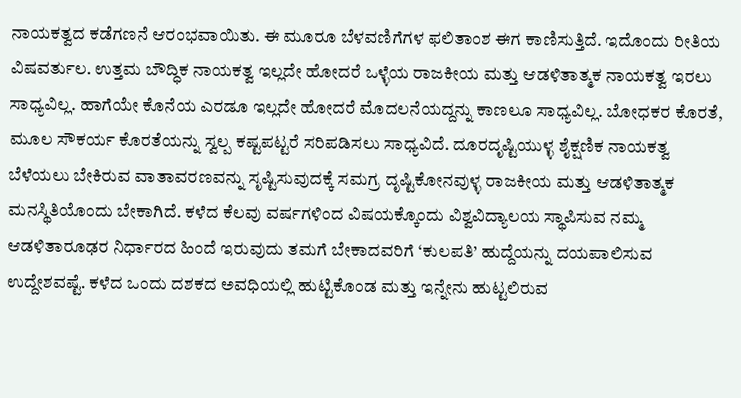ನಾಯಕತ್ವದ ಕಡೆಗಣನೆ ಆರಂಭವಾಯಿತು. ಈ ಮೂರೂ ಬೆಳವಣಿಗೆಗಳ ಫಲಿತಾಂಶ ಈಗ ಕಾಣಿಸುತ್ತಿದೆ. ಇದೊಂದು ರೀತಿಯ ವಿಷವರ್ತುಲ. ಉತ್ತಮ ಬೌದ್ಧಿಕ ನಾಯಕತ್ವ ಇಲ್ಲದೇ ಹೋದರೆ ಒಳ್ಳೆಯ ರಾಜಕೀಯ ಮತ್ತು ಆಡಳಿತಾತ್ಮಕ ನಾಯಕತ್ವ ಇರಲು ಸಾಧ್ಯವಿಲ್ಲ. ಹಾಗೆಯೇ ಕೊನೆಯ ಎರಡೂ ಇಲ್ಲದೇ ಹೋದರೆ ಮೊದಲನೆಯದ್ದನ್ನು ಕಾಣಲೂ ಸಾಧ್ಯವಿಲ್ಲ. ಬೋಧಕರ ಕೊರತೆ, ಮೂಲ ಸೌಕರ್ಯ ಕೊರತೆಯನ್ನು ಸ್ವಲ್ಪ ಕಷ್ಟಪಟ್ಟರೆ ಸರಿಪಡಿಸಲು ಸಾಧ್ಯವಿದೆ. ದೂರದೃಷ್ಟಿಯುಳ್ಳ ಶೈಕ್ಷಣಿಕ ನಾಯಕತ್ವ ಬೆಳೆಯಲು ಬೇಕಿರುವ ವಾತಾವರಣವನ್ನು ಸೃಷ್ಟಿಸುವುದಕ್ಕೆ ಸಮಗ್ರ ದೃಷ್ಟಿಕೋನವುಳ್ಳ ರಾಜಕೀಯ ಮತ್ತು ಆಡಳಿತಾತ್ಮಕ ಮನಸ್ಥಿತಿಯೊಂದು ಬೇಕಾಗಿದೆ. ಕಳೆದ ಕೆಲವು ವರ್ಷಗಳಿಂದ ವಿಷಯಕ್ಕೊಂದು ವಿಶ್ವವಿದ್ಯಾಲಯ ಸ್ಥಾಪಿಸುವ ನಮ್ಮ ಆಡಳಿತಾರೂಢರ ನಿರ್ಧಾರದ ಹಿಂದೆ ಇರುವುದು ತಮಗೆ ಬೇಕಾದವರಿಗೆ ‘ಕುಲಪತಿ’ ಹುದ್ದೆಯನ್ನು ದಯಪಾಲಿಸುವ ಉದ್ದೇಶವಷ್ಟೆ. ಕಳೆದ ಒಂದು ದಶಕದ ಅವಧಿಯಲ್ಲಿ ಹುಟ್ಟಿಕೊಂಡ ಮತ್ತು ಇನ್ನೇನು ಹುಟ್ಟಲಿರುವ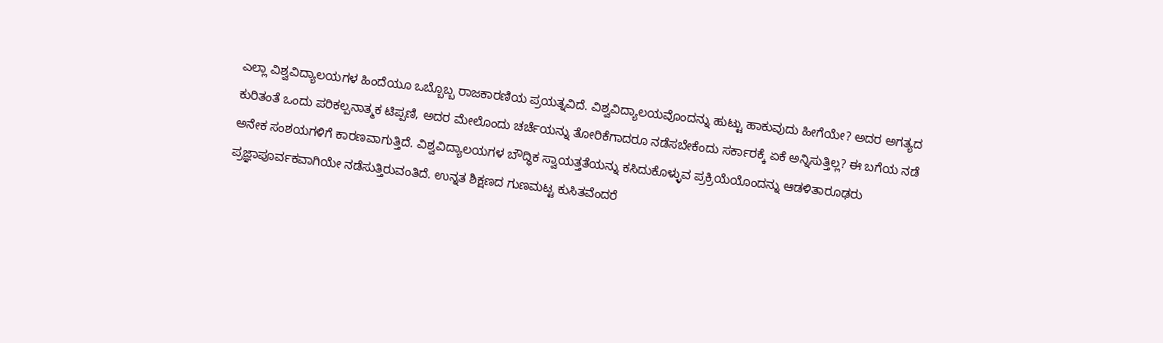ಎಲ್ಲಾ ವಿಶ್ವವಿದ್ಯಾಲಯಗಳ ಹಿಂದೆಯೂ ಒಬ್ಬೊಬ್ಬ ರಾಜಕಾರಣಿಯ ಪ್ರಯತ್ನವಿದೆ. ವಿಶ್ವವಿದ್ಯಾಲಯವೊಂದನ್ನು ಹುಟ್ಟು ಹಾಕುವುದು ಹೀಗೆಯೇ? ಅದರ ಅಗತ್ಯದ ಕುರಿತಂತೆ ಒಂದು ಪರಿಕಲ್ಪನಾತ್ಮಕ ಟಿಪ್ಪಣಿ, ಅದರ ಮೇಲೊಂದು ಚರ್ಚೆಯನ್ನು ತೋರಿಕೆಗಾದರೂ ನಡೆಸಬೇಕೆಂದು ಸರ್ಕಾರಕ್ಕೆ ಏಕೆ ಅನ್ನಿಸುತ್ತಿಲ್ಲ? ಈ ಬಗೆಯ ನಡೆ ಅನೇಕ ಸಂಶಯಗಳಿಗೆ ಕಾರಣವಾಗುತ್ತಿದೆ. ವಿಶ್ವವಿದ್ಯಾಲಯಗಳ ಬೌದ್ಧಿಕ ಸ್ವಾಯತ್ತತೆಯನ್ನು ಕಸಿದುಕೊಳ್ಳುವ ಪ್ರಕ್ರಿಯೆಯೊಂದನ್ನು ಆಡಳಿತಾರೂಢರು ಪ್ರಜ್ಞಾಪೂರ್ವಕವಾಗಿಯೇ ನಡೆಸುತ್ತಿರುವಂತಿದೆ. ಉನ್ನತ ಶಿಕ್ಷಣದ ಗುಣಮಟ್ಟ ಕುಸಿತವೆಂದರೆ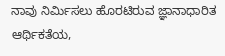ನಾವು ನಿರ್ಮಿಸಲು ಹೊರಟಿರುವ ಜ್ಞಾನಾಧಾರಿತ ಆರ್ಥಿಕತೆಯ,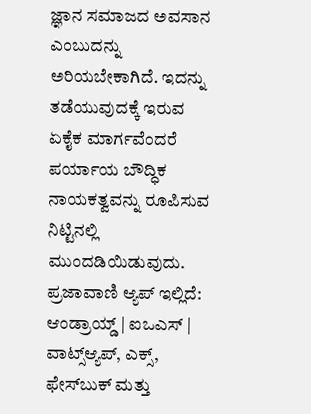ಜ್ಞಾನ ಸಮಾಜದ ಅವಸಾನ ಎಂಬುದನ್ನು ಅರಿಯಬೇಕಾಗಿದೆ. ಇದನ್ನು ತಡೆಯುವುದಕ್ಕೆ ಇರುವ ಏಕೈಕ ಮಾರ್ಗವೆಂದರೆ ಪರ್ಯಾಯ ಬೌದ್ಧಿಕ ನಾಯಕತ್ವವನ್ನು ರೂಪಿಸುವ ನಿಟ್ಟಿನಲ್ಲಿ ಮುಂದಡಿಯಿಡುವುದು. ಪ್ರಜಾವಾಣಿ ಆ್ಯಪ್ ಇಲ್ಲಿದೆ: ಆಂಡ್ರಾಯ್ಡ್ | ಐಒಎಸ್ | ವಾಟ್ಸ್ಆ್ಯಪ್, ಎಕ್ಸ್, ಫೇಸ್‌ಬುಕ್ ಮತ್ತು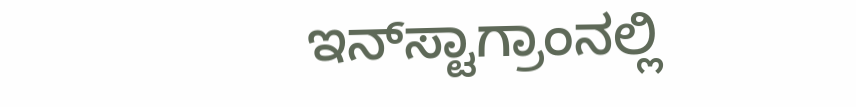ಇನ್‌ಸ್ಟಾಗ್ರಾಂನಲ್ಲಿ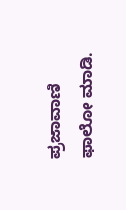ಪ್ರಜಾವಾಣಿ ಫಾಲೋ ಮಾಡಿ.